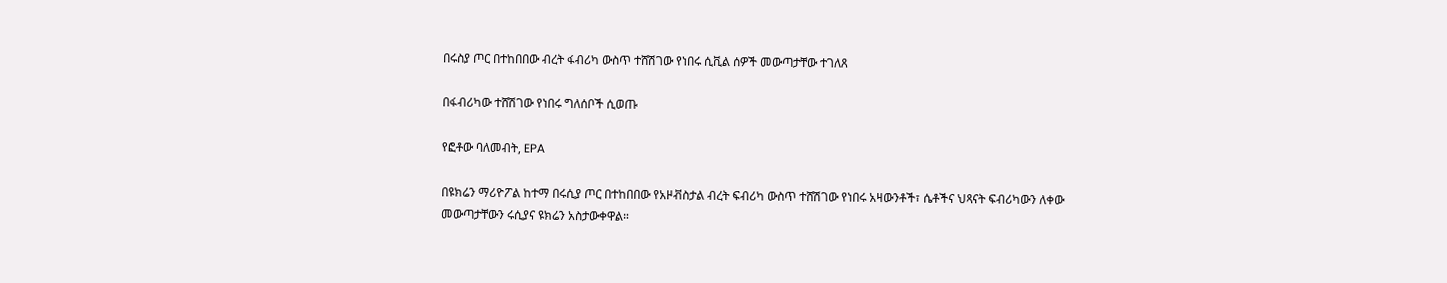በሩስያ ጦር በተከበበው ብረት ፋብሪካ ውስጥ ተሸሽገው የነበሩ ሲቪል ሰዎች መውጣታቸው ተገለጸ

በፋብሪካው ተሸሽገው የነበሩ ግለሰቦች ሲወጡ

የፎቶው ባለመብት, EPA

በዩክሬን ማሪዮፖል ከተማ በሩሲያ ጦር በተከበበው የአዞቭስታል ብረት ፍብሪካ ውስጥ ተሸሽገው የነበሩ አዛውንቶች፣ ሴቶችና ህጻናት ፍብሪካውን ለቀው መውጣታቸውን ሩሲያና ዩክሬን አስታውቀዋል።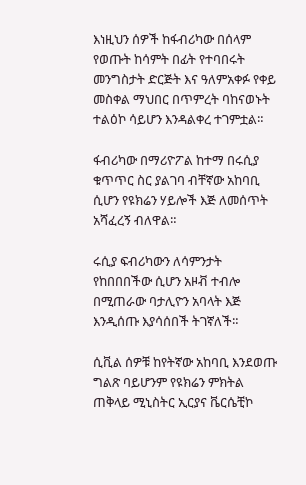እነዚህን ሰዎች ከፋብሪካው በሰላም የወጡት ከሳምት በፊት የተባበሩት መንግስታት ድርጅት እና ዓለምአቀፉ የቀይ መስቀል ማህበር በጥምረት ባከናወኑት ተልዕኮ ሳይሆን እንዳልቀረ ተገምቷል።

ፋብሪካው በማሪዮፖል ከተማ በሩሲያ ቁጥጥር ስር ያልገባ ብቸኛው አከባቢ ሲሆን የዩክሬን ሃይሎች እጅ ለመሰጥት አሻፈረኝ ብለዋል።

ሩሲያ ፍብሪካውን ለሳምንታት የከበበበችው ሲሆን አዞቭ ተብሎ በሚጠራው ባታሊዮን አባላት እጅ እንዲሰጡ እያሳሰበች ትገኛለች።

ሲቪል ሰዎቹ ከየትኛው አከባቢ እንደወጡ ግልጽ ባይሆንም የዩክሬን ምክትል ጠቅላይ ሚኒስትር ኢርያና ቬርሴቺኮ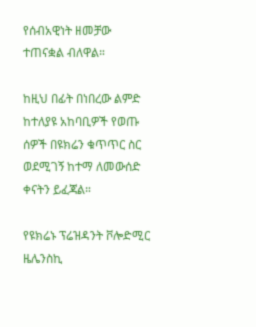የሰብአዊነት ዘመቻው ተጠናቋል ብለዋል።

ከዚህ በፊት በነበረው ልምድ ከተለያዩ አከባቢዎች የወጡ ሰዎች በዩክሬን ቁጥጥር ስር ወደሚገኝ ከተማ ለመውሰድ ቀናትን ይፈጃል።

የዩክሬኑ ፕሬዝዳንት ቮሎድሚር ዜሌንስኪ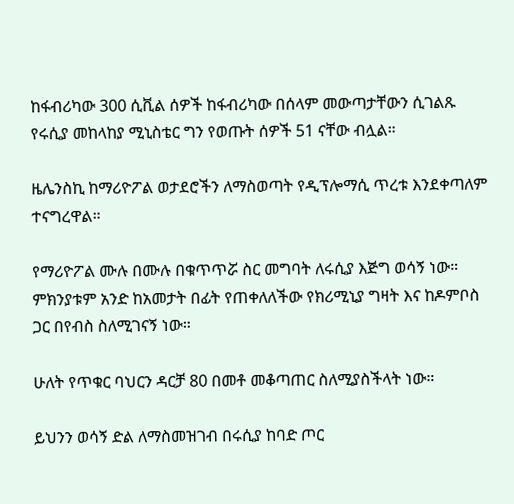ከፋብሪካው 300 ሲቪል ሰዎች ከፋብሪካው በሰላም መውጣታቸውን ሲገልጹ የሩሲያ መከላከያ ሚኒስቴር ግን የወጡት ሰዎች 51 ናቸው ብሏል።

ዜሌንስኪ ከማሪዮፖል ወታደሮችን ለማስወጣት የዲፕሎማሲ ጥረቱ እንደቀጣለም ተናግረዋል።

የማሪዮፖል ሙሉ በሙሉ በቁጥጥሯ ስር መግባት ለሩሲያ እጅግ ወሳኝ ነው። ምክንያቱም አንድ ከአመታት በፊት የጠቀለለችው የክሪሚኒያ ግዛት እና ከዶምቦስ ጋር በየብስ ስለሚገናኝ ነው።

ሁለት የጥቁር ባህርን ዳርቻ 80 በመቶ መቆጣጠር ስለሚያስችላት ነው።

ይህንን ወሳኝ ድል ለማስመዝገብ በሩሲያ ከባድ ጦር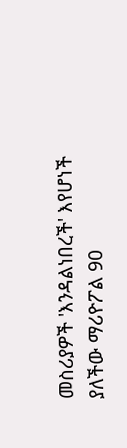መስሪያዎች 'እንዳልነበረች' እየሆነች ያለችው ማሪዮፖል 90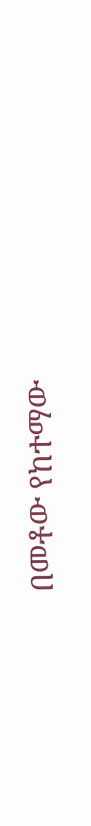በመቶው የከተማው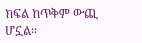ክፍል ከጥቅም ውጪ ሆኗል።